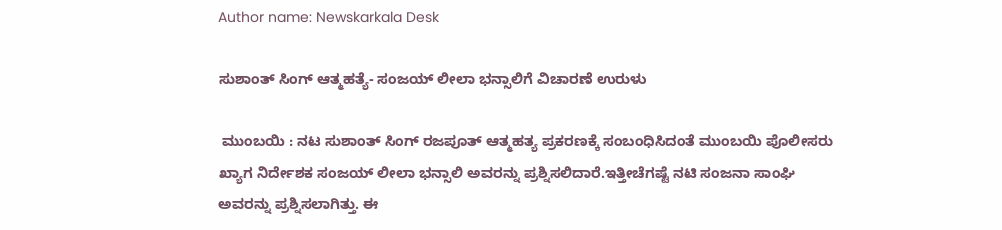Author name: Newskarkala Desk

ಸುಶಾಂತ್‌ ಸಿಂಗ್‌ ಆತ್ಮಹತ್ಯೆ- ಸಂಜಯ್‌ ಲೀಲಾ ಭನ್ಸಾಲಿಗೆ ವಿಚಾರಣೆ ಉರುಳು

 ಮುಂಬಯಿ : ನಟ ಸುಶಾಂತ್‌ ಸಿಂಗ್‌ ರಜಪೂತ್‌ ಆತ್ಮಹತ್ಯ ಪ್ರಕರಣಕ್ಕೆ ಸಂಬಂಧಿಸಿದಂತೆ ಮುಂಬಯಿ ಪೊಲೀಸರು ಖ್ಯಾಗ ನಿರ್ದೇಶಕ ಸಂಜಯ್‌ ಲೀಲಾ ಭನ್ಸಾಲಿ ಅವರನ್ನು ಪ್ರಶ್ನಿಸಲಿದಾರೆ.ಇತ್ತೀಚೆಗಷ್ಟೆ ನಟಿ ಸಂಜನಾ ಸಾಂಘಿ ಅವರನ್ನು ಪ್ರಶ್ನಿಸಲಾಗಿತ್ತು. ಈ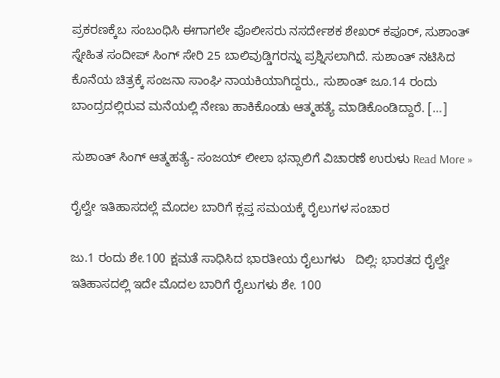ಪ್ರಕರಣಕ್ಕೆಬ ಸಂಬಂಧಿಸಿ ಈಗಾಗಲೇ ಪೊಲೀಸರು ನಸರ್ದೇಶಕ ಶೇಖರ್‌ ಕಪೂರ್‌, ಸುಶಾಂತ್‌ ಸ್ನೇಹಿತ ಸಂದೀಪ್‌ ಸಿಂಗ್‌ ಸೇರಿ 25 ಬಾಲಿವುಡ್ಡಿಗರನ್ನು ಪ್ರಶ್ನಿಸಲಾಗಿದೆ. ಸುಶಾಂತ್‌ ನಟಿಸಿದ ಕೊನೆಯ ಚಿತ್ರಕ್ಕೆ ಸಂಜನಾ ಸಾಂಘಿ ನಾಯಕಿಯಾಗಿದ್ದರು., ಸುಶಾಂತ್‌ ಜೂ.14 ರಂದು ಬಾಂದ್ರದಲ್ಲಿರುವ ಮನೆಯಲ್ಲಿ ನೇಣು ಹಾಕಿಕೊಂಡು ಆತ್ಮಹತ್ಯೆ ಮಾಡಿಕೊಂಡಿದ್ದಾರೆ. […]

ಸುಶಾಂತ್‌ ಸಿಂಗ್‌ ಆತ್ಮಹತ್ಯೆ- ಸಂಜಯ್‌ ಲೀಲಾ ಭನ್ಸಾಲಿಗೆ ವಿಚಾರಣೆ ಉರುಳು Read More »

ರೈಲ್ವೇ ಇತಿಹಾಸದಲ್ಲೆ ಮೊದಲ ಬಾರಿಗೆ ಕ್ಲಪ್ತ ಸಮಯಕ್ಕೆ ರೈಲುಗಳ ಸಂಚಾರ

ಜು.1 ರಂದು ಶೇ.100 ಕ್ಷಮತೆ ಸಾಧಿಸಿದ ಭಾರತೀಯ ರೈಲುಗಳು   ದಿಲ್ಲಿ: ಭಾರತದ ರೈಲ್ವೇ ಇತಿಹಾಸದಲ್ಲಿ ಇದೇ ಮೊದಲ ಬಾರಿಗೆ ರೈಲುಗಳು ಶೇ. 100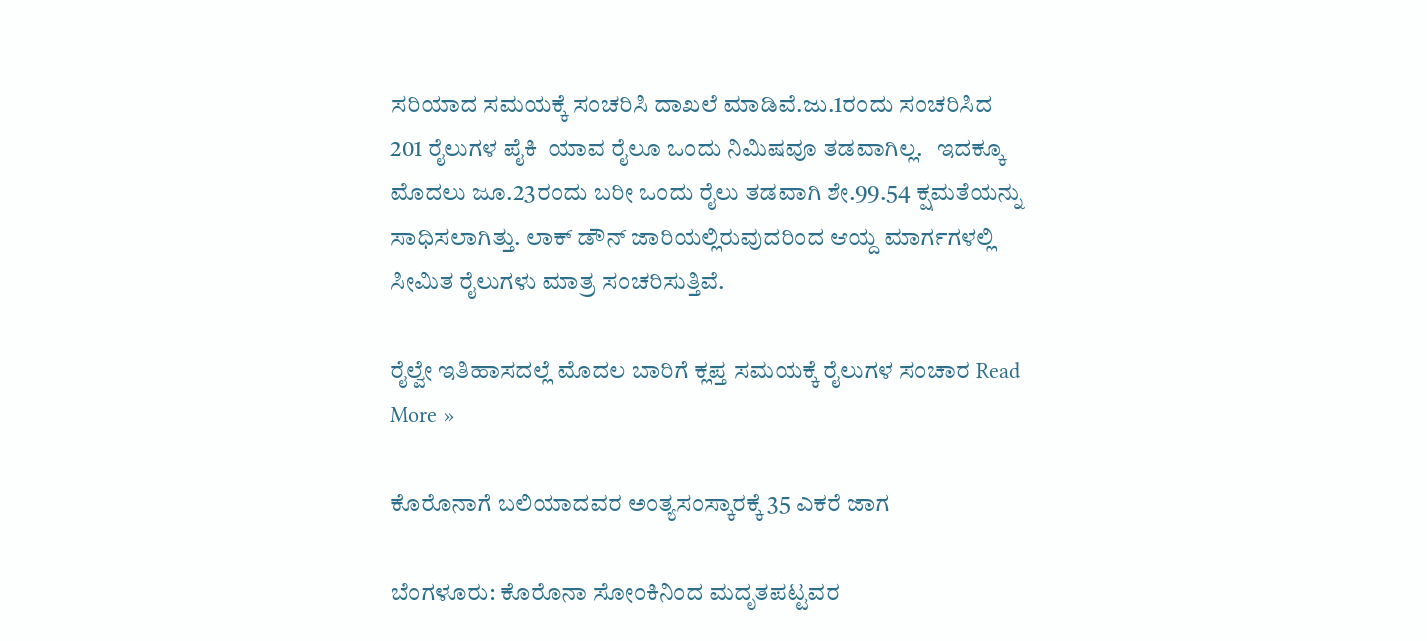ಸರಿಯಾದ ಸಮಯಕ್ಕೆ ಸಂಚರಿಸಿ ದಾಖಲೆ ಮಾಡಿವೆ.ಜು.1ರಂದು ಸಂಚರಿಸಿದ 201 ರೈಲುಗಳ ಪೈಕಿ  ಯಾವ ರೈಲೂ ಒಂದು ನಿಮಿಷವೂ ತಡವಾಗಿಲ್ಲ.   ಇದಕ್ಕೂ ಮೊದಲು ಜೂ.23ರಂದು ಬರೀ ಒಂದು ರೈಲು ತಡವಾಗಿ ಶೇ.99.54 ಕ್ಷಮತೆಯನ್ನು ಸಾಧಿಸಲಾಗಿತ್ತು. ಲಾಕ್‌ ಡೌನ್‌ ಜಾರಿಯಲ್ಲಿರುವುದರಿಂದ ಆಯ್ದ ಮಾರ್ಗಗಳಲ್ಲಿ ಸೀಮಿತ ರೈಲುಗಳು ಮಾತ್ರ ಸಂಚರಿಸುತ್ತಿವೆ.

ರೈಲ್ವೇ ಇತಿಹಾಸದಲ್ಲೆ ಮೊದಲ ಬಾರಿಗೆ ಕ್ಲಪ್ತ ಸಮಯಕ್ಕೆ ರೈಲುಗಳ ಸಂಚಾರ Read More »

ಕೊರೊನಾಗೆ ಬಲಿಯಾದವರ ಅಂತ್ಯಸಂಸ್ಕಾರಕ್ಕೆ 35 ಎಕರೆ ಜಾಗ

ಬೆಂಗಳೂರು: ಕೊರೊನಾ ಸೋಂಕಿನಿಂದ ಮದೃತಪಟ್ಟವರ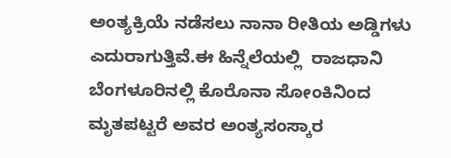ಅಂತ್ಯಕ್ರಿಯೆ ನಡೆಸಲು ನಾನಾ ರೀತಿಯ ಅಡ್ಡಿಗಳು ಎದುರಾಗುತ್ತಿವೆ.ಈ ಹಿನ್ನೆಲೆಯಲ್ಲಿ  ರಾಜಧಾನಿ ಬೆಂಗಳೂರಿನಲ್ಲಿ ಕೊರೊನಾ ಸೋಂಕಿನಿಂದ ಮೃತಪಟ್ಟರೆ ಅವರ ಅಂತ್ಯಸಂಸ್ಕಾರ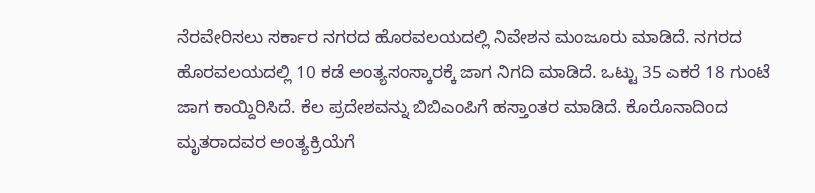ನೆರವೇರಿಸಲು ಸರ್ಕಾರ ನಗರದ ಹೊರವಲಯದಲ್ಲಿ ನಿವೇಶನ ಮಂಜೂರು ಮಾಡಿದೆ. ನಗರದ ಹೊರವಲಯದಲ್ಲಿ 10 ಕಡೆ ಅಂತ್ಯಸಂಸ್ಕಾರಕ್ಕೆ ಜಾಗ ನಿಗದಿ ಮಾಡಿದೆ. ಒಟ್ಟು 35 ಎಕರೆ 18 ಗುಂಟೆ ಜಾಗ ಕಾಯ್ದಿರಿಸಿದೆ. ಕೆಲ ಪ್ರದೇಶವನ್ನು ಬಿಬಿಎಂಪಿಗೆ ಹಸ್ತಾಂತರ ಮಾಡಿದೆ. ಕೊರೊನಾದಿಂದ ಮೃತರಾದವರ ಅಂತ್ಯಕ್ರಿಯೆಗೆ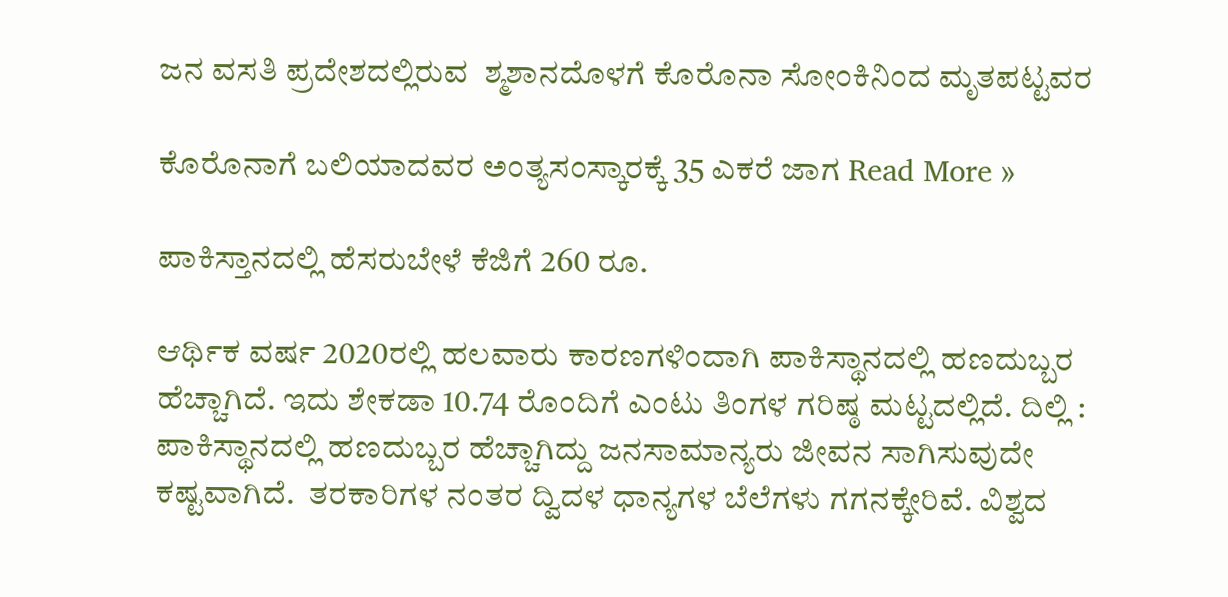ಜನ ವಸತಿ ಪ್ರದೇಶದಲ್ಲಿರುವ  ಶ್ಮಶಾನದೊಳಗೆ ಕೊರೊನಾ ಸೋಂಕಿನಿಂದ ಮೃತಪಟ್ಟವರ

ಕೊರೊನಾಗೆ ಬಲಿಯಾದವರ ಅಂತ್ಯಸಂಸ್ಕಾರಕ್ಕೆ 35 ಎಕರೆ ಜಾಗ Read More »

ಪಾಕಿಸ್ತಾನದಲ್ಲಿ ಹೆಸರುಬೇಳೆ ಕೆಜಿಗೆ 260 ರೂ.

ಆರ್ಥಿಕ ವರ್ಷ 2020ರಲ್ಲಿ ಹಲವಾರು ಕಾರಣಗಳಿಂದಾಗಿ ಪಾಕಿಸ್ಥಾನದಲ್ಲಿ ಹಣದುಬ್ಬರ ಹೆಚ್ಚಾಗಿದೆ. ಇದು ಶೇಕಡಾ 10.74 ರೊಂದಿಗೆ ಎಂಟು ತಿಂಗಳ ಗರಿಷ್ಠ ಮಟ್ಟದಲ್ಲಿದೆ. ದಿಲ್ಲಿ : ಪಾಕಿಸ್ಥಾನದಲ್ಲಿ ಹಣದುಬ್ಬರ ಹೆಚ್ಚಾಗಿದ್ದು ಜನಸಾಮಾನ್ಯರು ಜೀವನ ಸಾಗಿಸುವುದೇ ಕಷ್ಟವಾಗಿದೆ.  ತರಕಾರಿಗಳ ನಂತರ ದ್ವಿದಳ ಧಾನ್ಯಗಳ ಬೆಲೆಗಳು ಗಗನಕ್ಕೇರಿವೆ. ವಿಶ್ವದ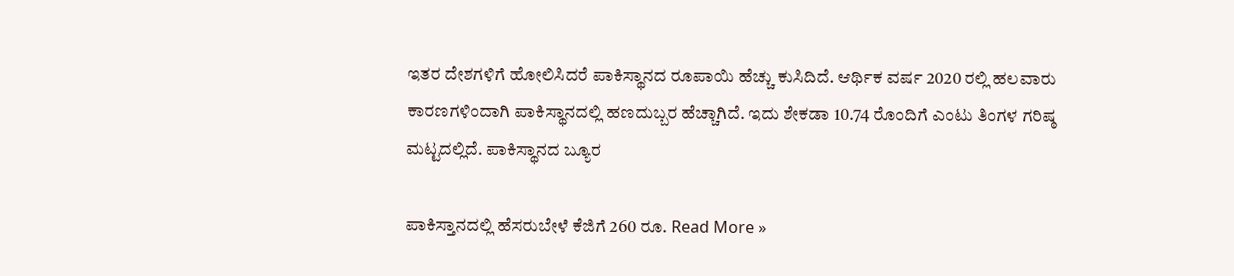ಇತರ ದೇಶಗಳಿಗೆ ಹೋಲಿಸಿದರೆ ಪಾಕಿಸ್ಥಾನದ ರೂಪಾಯಿ ಹೆಚ್ಚು ಕುಸಿದಿದೆ. ಆರ್ಥಿಕ ವರ್ಷ 2020 ರಲ್ಲಿ ಹಲವಾರು ಕಾರಣಗಳಿಂದಾಗಿ ಪಾಕಿಸ್ಥಾನದಲ್ಲಿ ಹಣದುಬ್ಬರ ಹೆಚ್ಚಾಗಿದೆ. ಇದು ಶೇಕಡಾ 10.74 ರೊಂದಿಗೆ ಎಂಟು ತಿಂಗಳ ಗರಿಷ್ಠ ಮಟ್ಟದಲ್ಲಿದೆ. ಪಾಕಿಸ್ಥಾನದ ಬ್ಯೂರ

ಪಾಕಿಸ್ತಾನದಲ್ಲಿ ಹೆಸರುಬೇಳೆ ಕೆಜಿಗೆ 260 ರೂ. Read More »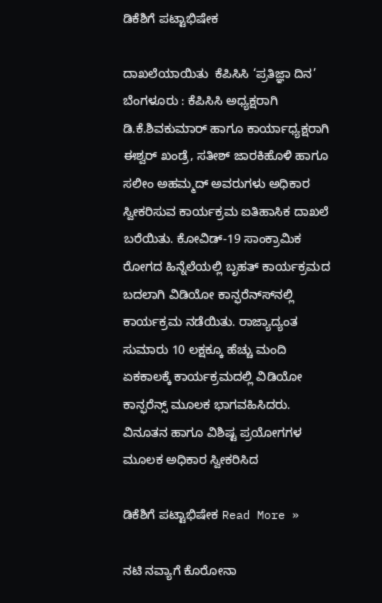ಡಿಕೆಶಿಗೆ ಪಟ್ಟಾಭಿಷೇಕ

ದಾಖಲೆಯಾಯಿತು  ಕೆಪಿಸಿಸಿ ‘ಪ್ರತಿಜ್ಞಾ ದಿನ’ ಬೆಂಗಳೂರು : ಕೆಪಿಸಿಸಿ ಅಧ್ಯಕ್ಷರಾಗಿ ಡಿ.ಕೆ.ಶಿವಕುಮಾರ್ ಹಾಗೂ ಕಾರ್ಯಾಧ್ಯಕ್ಷರಾಗಿ ಈಶ್ವರ್ ಖಂಡ್ರೆ, ಸತೀಶ್ ಜಾರಕಿಹೊಳಿ ಹಾಗೂ ಸಲೀಂ ಅಹಮ್ಮದ್ ಅವರುಗಳು ಅಧಿಕಾರ ಸ್ವೀಕರಿಸುವ ಕಾರ್ಯಕ್ರಮ ಐತಿಹಾಸಿಕ ದಾಖಲೆ ಬರೆಯಿತು. ಕೋವಿಡ್-19 ಸಾಂಕ್ರಾಮಿಕ ರೋಗದ ಹಿನ್ನೆಲೆಯಲ್ಲಿ ಬೃಹತ್ ಕಾರ್ಯಕ್ರಮದ ಬದಲಾಗಿ ವಿಡಿಯೋ ಕಾನ್ಫರೆನ್ಸ್‍ನಲ್ಲಿ ಕಾರ್ಯಕ್ರಮ ನಡೆಯಿತು. ರಾಜ್ಯಾದ್ಯಂತ ಸುಮಾರು 10 ಲಕ್ಷಕ್ಕೂ ಹೆಚ್ಚು ಮಂದಿ ಏಕಕಾಲಕ್ಕೆ ಕಾರ್ಯಕ್ರಮದಲ್ಲಿ ವಿಡಿಯೋ ಕಾನ್ಫರೆನ್ಸ್ ಮೂಲಕ ಭಾಗವಹಿಸಿದರು. ವಿನೂತನ ಹಾಗೂ ವಿಶಿಷ್ಟ ಪ್ರಯೋಗಗಳ ಮೂಲಕ ಅಧಿಕಾರ ಸ್ವೀಕರಿಸಿದ

ಡಿಕೆಶಿಗೆ ಪಟ್ಟಾಭಿಷೇಕ Read More »

ನಟಿ ನವ್ಯಾಗೆ ಕೊರೋನಾ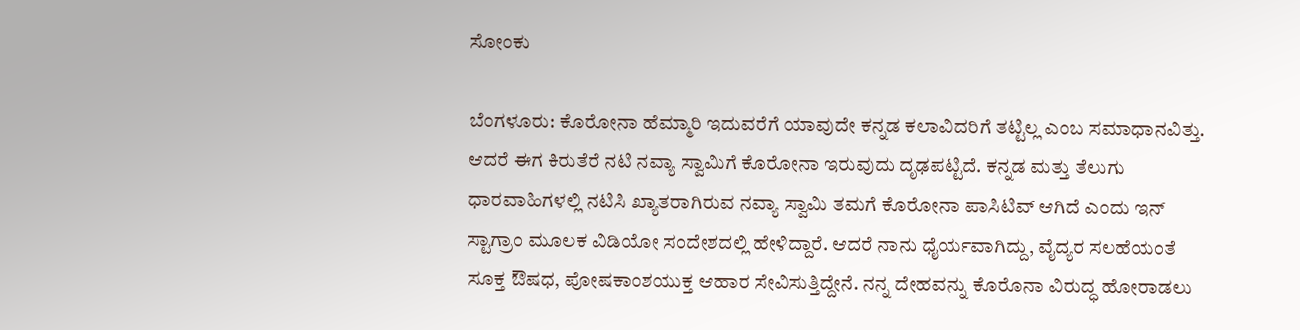ಸೋಂಕು

ಬೆಂಗಳೂರು: ಕೊರೋನಾ ಹೆಮ್ಮಾರಿ ಇದುವರೆಗೆ ಯಾವುದೇ ಕನ್ನಡ ಕಲಾವಿದರಿಗೆ ತಟ್ಟಿಲ್ಲ ಎಂಬ ಸಮಾಧಾನವಿತ್ತು. ಆದರೆ ಈಗ ಕಿರುತೆರೆ ನಟಿ ನವ್ಯಾ ಸ್ವಾಮಿಗೆ ಕೊರೋನಾ ಇರುವುದು ದೃಢಪಟ್ಟಿದೆ. ಕನ್ನಡ ಮತ್ತು ತೆಲುಗು ಧಾರವಾಹಿಗಳಲ್ಲಿ ನಟಿಸಿ ಖ್ಯಾತರಾಗಿರುವ ನವ್ಯಾ ಸ್ವಾಮಿ ತಮಗೆ ಕೊರೋನಾ ಪಾಸಿಟಿವ್ ಆಗಿದೆ ಎಂದು ಇನ್ ಸ್ಟಾಗ್ರಾಂ ಮೂಲಕ ವಿಡಿಯೋ ಸಂದೇಶದಲ್ಲಿ ಹೇಳಿದ್ದಾರೆ. ಆದರೆ ನಾನು ಧೈರ್ಯವಾಗಿದ್ದು, ವೈದ್ಯರ ಸಲಹೆಯಂತೆ ಸೂಕ್ತ ಔಷಧ, ಪೋಷಕಾಂಶಯುಕ್ತ ಆಹಾರ ಸೇವಿಸುತ್ತಿದ್ದೇನೆ. ನನ್ನ ದೇಹವನ್ನು ಕೊರೊನಾ ವಿರುದ್ಧ ಹೋರಾಡಲು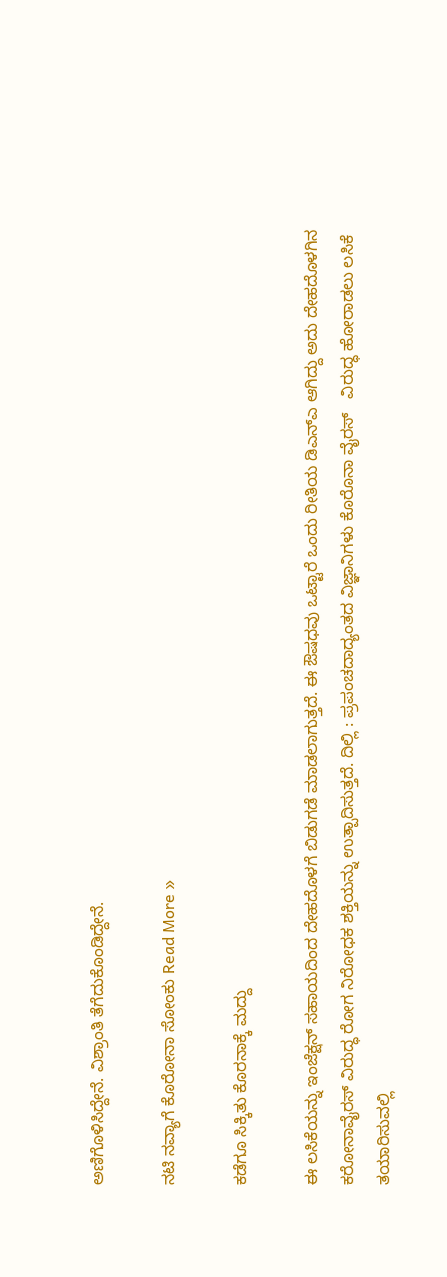ಅಣಿಗೊಳಿಸಿದ್ದೇನೆ. ವಿಶ್ರಾಂತಿ ತೆಗೆದುಕೊಂಡಿದ್ದೇನೆ.

ನಟಿ ನವ್ಯಾಗೆ ಕೊರೋನಾ ಸೋಂಕು Read More »

ಕಡೆಗೂ ಸಿಕ್ಕಿತು ಕೊರನಾಕ್ಕೆ ಮದ್ದು

ಈ ಲಸಿಕೆಯನ್ನು ಇಂಜೆಕ್ಷನ್ ಸಹಾಯದಿಂದ ದೇಹದೊಳಗೆ ಬಿಡುಗಡೆ ಮಾಡಲಾಗುತ್ತದೆ. ಈ ಔಷಧವು ಒಟ್ಟಾರೆ ಒಂದು ರೀತಿಯ ಡಿಎನ್‌ಎ ಆಗಿದ್ದು ಅದು ದೇಹದೊಳಗಿನ ಕರೋನಾವೈರಸ್ ವಿರುದ್ಧ ರೋಗ ನಿರೋಧಕ ಶಕ್ತಿಯನ್ನು ಉತ್ಪಾದಿಸುತ್ತದೆ. ದಿಲ್ಲಿ : ಪ್ರಪಂಚದಾದ್ಯಂತದ ವಿಜ್ಞಾನಿಗಳು ಕೊರೊನಾ ವೈರಸ್‌   ವಿರುದ್ಧ ಹೋರಾಡಲು ಲಸಿಕೆ ತಯಾರಿಸುವಲ್ಲಿ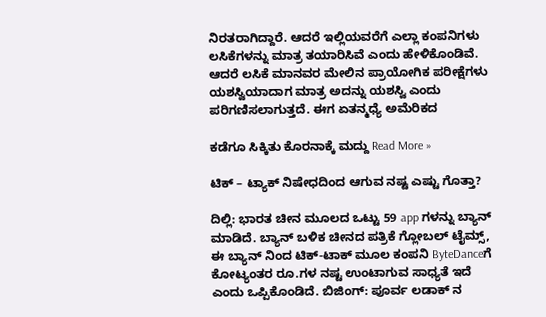ನಿರತರಾಗಿದ್ದಾರೆ. ಆದರೆ ಇಲ್ಲಿಯವರೆಗೆ ಎಲ್ಲಾ ಕಂಪನಿಗಳು ಲಸಿಕೆಗಳನ್ನು ಮಾತ್ರ ತಯಾರಿಸಿವೆ ಎಂದು ಹೇಳಿಕೊಂಡಿವೆ. ಆದರೆ ಲಸಿಕೆ ಮಾನವರ ಮೇಲಿನ ಪ್ರಾಯೋಗಿಕ ಪರೀಕ್ಷೆಗಳು ಯಶಸ್ವಿಯಾದಾಗ ಮಾತ್ರ ಅದನ್ನು ಯಶಸ್ವಿ ಎಂದು ಪರಿಗಣಿಸಲಾಗುತ್ತದೆ. ಈಗ ಏತನ್ಮಧ್ಯೆ ಅಮೆರಿಕದ

ಕಡೆಗೂ ಸಿಕ್ಕಿತು ಕೊರನಾಕ್ಕೆ ಮದ್ದು Read More »

ಟಿಕ್ – ಟ್ಯಾಕ್ ನಿಷೇಧದಿಂದ ಆಗುವ ನಷ್ಟ ಎಷ್ಟು ಗೊತ್ತಾ?

ದಿಲ್ಲಿ: ಭಾರತ ಚೀನ ಮೂಲದ ಒಟ್ಟು 59 app ಗಳನ್ನು ಬ್ಯಾನ್ ಮಾಡಿದೆ. ಬ್ಯಾನ್ ಬಳಿಕ ಚೀನದ ಪತ್ರಿಕೆ ಗ್ಲೋಬಲ್ ಟೈಮ್ಸ್, ಈ ಬ್ಯಾನ್ ನಿಂದ ಟಿಕ್-ಟಾಕ್ ಮೂಲ ಕಂಪನಿ ByteDanceಗೆ ಕೋಟ್ಯಂತರ ರೂ.ಗಳ ನಷ್ಟ ಉಂಟಾಗುವ ಸಾಧ್ಯತೆ ಇದೆ ಎಂದು ಒಪ್ಪಿಕೊಂಡಿದೆ. ಬಿಜಿಂಗ್: ಪೂರ್ವ ಲಡಾಕ್ ನ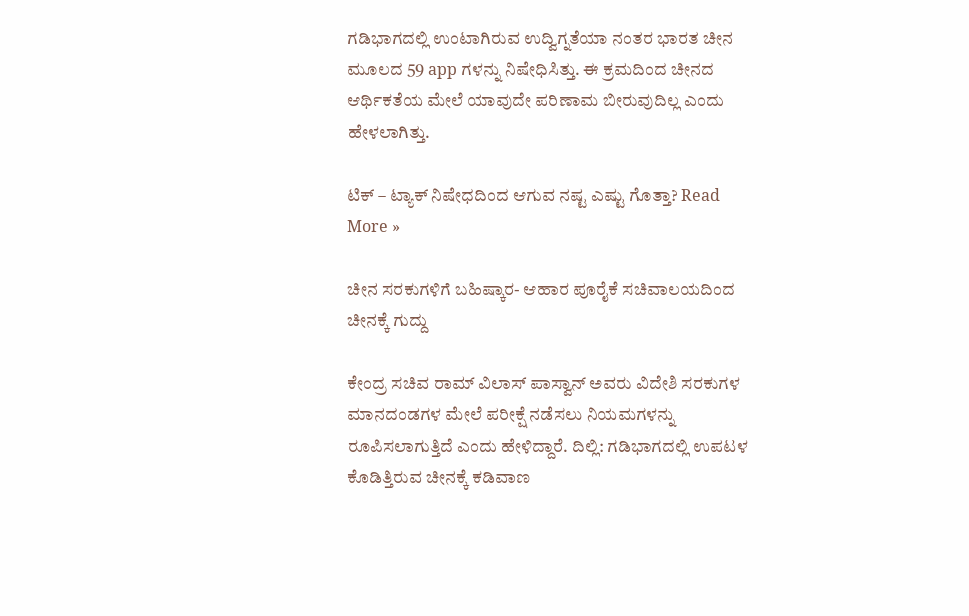ಗಡಿಭಾಗದಲ್ಲಿ ಉಂಟಾಗಿರುವ ಉದ್ವಿಗ್ನತೆಯಾ ನಂತರ ಭಾರತ ಚೀನ ಮೂಲದ 59 app ಗಳನ್ನು ನಿಷೇಧಿಸಿತ್ತು. ಈ ಕ್ರಮದಿಂದ ಚೀನದ ಆರ್ಥಿಕತೆಯ ಮೇಲೆ ಯಾವುದೇ ಪರಿಣಾಮ ಬೀರುವುದಿಲ್ಲ ಎಂದು ಹೇಳಲಾಗಿತ್ತು.

ಟಿಕ್ – ಟ್ಯಾಕ್ ನಿಷೇಧದಿಂದ ಆಗುವ ನಷ್ಟ ಎಷ್ಟು ಗೊತ್ತಾ? Read More »

ಚೀನ ಸರಕುಗಳಿಗೆ ಬಹಿಷ್ಕಾರ- ಆಹಾರ ಪೂರೈಕೆ ಸಚಿವಾಲಯದಿಂದ ಚೀನಕ್ಕೆ ಗುದ್ದು

ಕೇಂದ್ರ ಸಚಿವ ರಾಮ್ ವಿಲಾಸ್ ಪಾಸ್ವಾನ್ ಅವರು ವಿದೇಶಿ ಸರಕುಗಳ ಮಾನದಂಡಗಳ ಮೇಲೆ ಪರೀಕ್ಷೆ ನಡೆಸಲು ನಿಯಮಗಳನ್ನು ರೂಪಿಸಲಾಗುತ್ತಿದೆ ಎಂದು ಹೇಳಿದ್ದಾರೆ. ದಿಲ್ಲಿ: ಗಡಿಭಾಗದಲ್ಲಿ ಉಪಟಳ ಕೊಡಿತ್ತಿರುವ ಚೀನಕ್ಕೆ ಕಡಿವಾಣ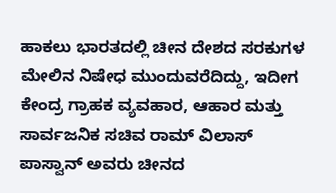ಹಾಕಲು ಭಾರತದಲ್ಲಿ ಚೀನ ದೇಶದ ಸರಕುಗಳ ಮೇಲಿನ ನಿಷೇಧ ಮುಂದುವರೆದಿದ್ದು, ಇದೀಗ ಕೇಂದ್ರ ಗ್ರಾಹಕ ವ್ಯವಹಾರ, ಆಹಾರ ಮತ್ತು ಸಾರ್ವಜನಿಕ ಸಚಿವ ರಾಮ್ ವಿಲಾಸ್ ಪಾಸ್ವಾನ್ ಅವರು ಚೀನದ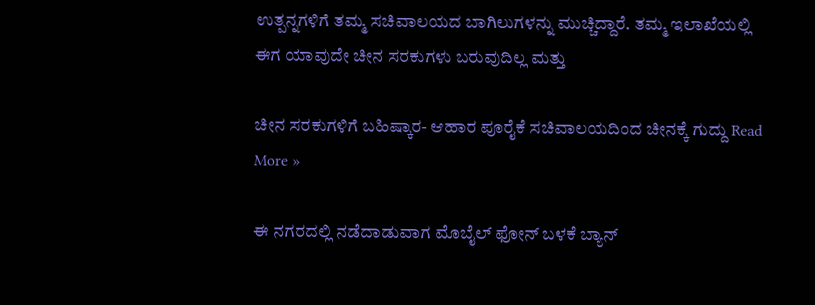ಉತ್ಪನ್ನಗಳಿಗೆ ತಮ್ಮ ಸಚಿವಾಲಯದ ಬಾಗಿಲುಗಳನ್ನು ಮುಚ್ಚಿದ್ದಾರೆ. ತಮ್ಮ ಇಲಾಖೆಯಲ್ಲಿ ಈಗ ಯಾವುದೇ ಚೀನ ಸರಕುಗಳು ಬರುವುದಿಲ್ಲ ಮತ್ತು

ಚೀನ ಸರಕುಗಳಿಗೆ ಬಹಿಷ್ಕಾರ- ಆಹಾರ ಪೂರೈಕೆ ಸಚಿವಾಲಯದಿಂದ ಚೀನಕ್ಕೆ ಗುದ್ದು Read More »

ಈ ನಗರದಲ್ಲಿ ನಡೆದಾಡುವಾಗ ಮೊಬೈಲ್ ಫೋನ್ ಬಳಕೆ ಬ್ಯಾನ್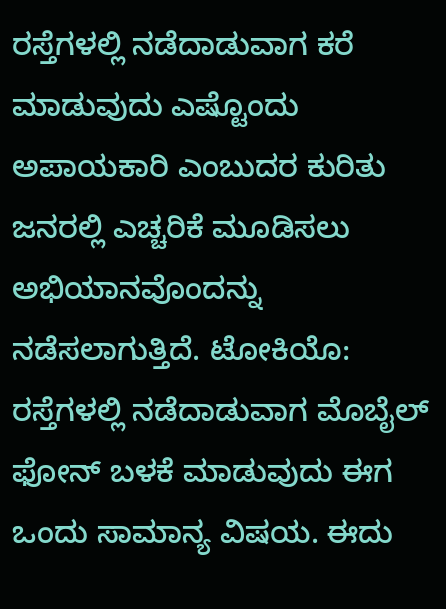ರಸ್ತೆಗಳಲ್ಲಿ ನಡೆದಾಡುವಾಗ ಕರೆ ಮಾಡುವುದು ಎಷ್ಟೊಂದು ಅಪಾಯಕಾರಿ ಎಂಬುದರ ಕುರಿತು ಜನರಲ್ಲಿ ಎಚ್ಚರಿಕೆ ಮೂಡಿಸಲು ಅಭಿಯಾನವೊಂದನ್ನು ನಡೆಸಲಾಗುತ್ತಿದೆ. ಟೋಕಿಯೊ: ರಸ್ತೆಗಳಲ್ಲಿ ನಡೆದಾಡುವಾಗ ಮೊಬೈಲ್ ಫೋನ್ ಬಳಕೆ ಮಾಡುವುದು ಈಗ  ಒಂದು ಸಾಮಾನ್ಯ ವಿಷಯ. ಈದು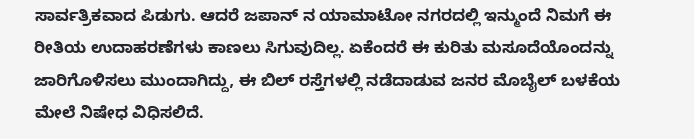ಸಾರ್ವತ್ರಿಕವಾದ ಪಿಡುಗು. ಆದರೆ ಜಪಾನ್ ನ ಯಾಮಾಟೋ ನಗರದಲ್ಲಿ ಇನ್ಮುಂದೆ ನಿಮಗೆ ಈ ರೀತಿಯ ಉದಾಹರಣೆಗಳು ಕಾಣಲು ಸಿಗುವುದಿಲ್ಲ. ಏಕೆಂದರೆ ಈ ಕುರಿತು ಮಸೂದೆಯೊಂದನ್ನು ಜಾರಿಗೊಳಿಸಲು ಮುಂದಾಗಿದ್ದು, ಈ ಬಿಲ್ ರಸ್ತೆಗಳಲ್ಲಿ ನಡೆದಾಡುವ ಜನರ ಮೊಬೈಲ್ ಬಳಕೆಯ ಮೇಲೆ ನಿಷೇಧ ವಿಧಿಸಲಿದೆ.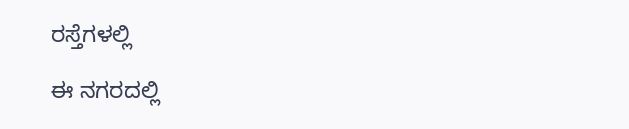ರಸ್ತೆಗಳಲ್ಲಿ

ಈ ನಗರದಲ್ಲಿ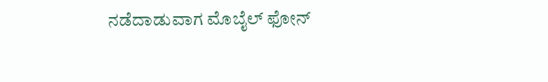ನಡೆದಾಡುವಾಗ ಮೊಬೈಲ್ ಫೋನ್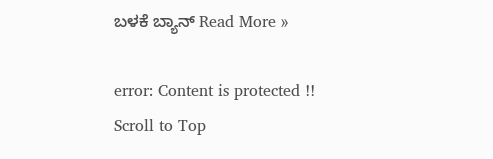ಬಳಕೆ ಬ್ಯಾನ್ Read More »

error: Content is protected !!
Scroll to Top